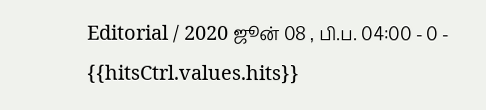Editorial / 2020 ஜூன் 08 , பி.ப. 04:00 - 0 - {{hitsCtrl.values.hits}}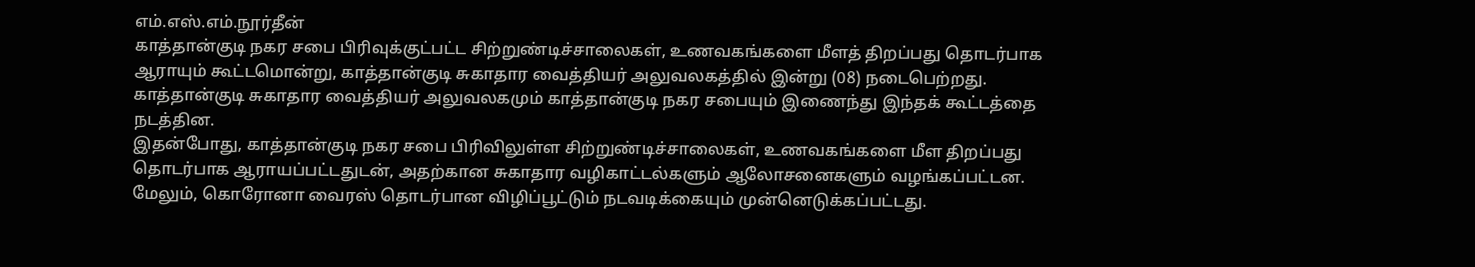எம்.எஸ்.எம்.நூர்தீன்
காத்தான்குடி நகர சபை பிரிவுக்குட்பட்ட சிற்றுண்டிச்சாலைகள், உணவகங்களை மீளத் திறப்பது தொடர்பாக ஆராயும் கூட்டமொன்று, காத்தான்குடி சுகாதார வைத்தியர் அலுவலகத்தில் இன்று (08) நடைபெற்றது.
காத்தான்குடி சுகாதார வைத்தியர் அலுவலகமும் காத்தான்குடி நகர சபையும் இணைந்து இந்தக் கூட்டத்தை நடத்தின.
இதன்போது, காத்தான்குடி நகர சபை பிரிவிலுள்ள சிற்றுண்டிச்சாலைகள், உணவகங்களை மீள திறப்பது தொடர்பாக ஆராயப்பட்டதுடன், அதற்கான சுகாதார வழிகாட்டல்களும் ஆலோசனைகளும் வழங்கப்பட்டன.
மேலும், கொரோனா வைரஸ் தொடர்பான விழிப்பூட்டும் நடவடிக்கையும் முன்னெடுக்கப்பட்டது.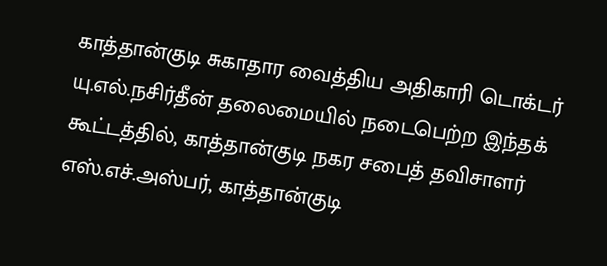காத்தான்குடி சுகாதார வைத்திய அதிகாரி டொக்டர் யு.எல்.நசிர்தீன் தலைமையில் நடைபெற்ற இந்தக் கூட்டத்தில், காத்தான்குடி நகர சபைத் தவிசாளர் எஸ்.எச்.அஸ்பர், காத்தான்குடி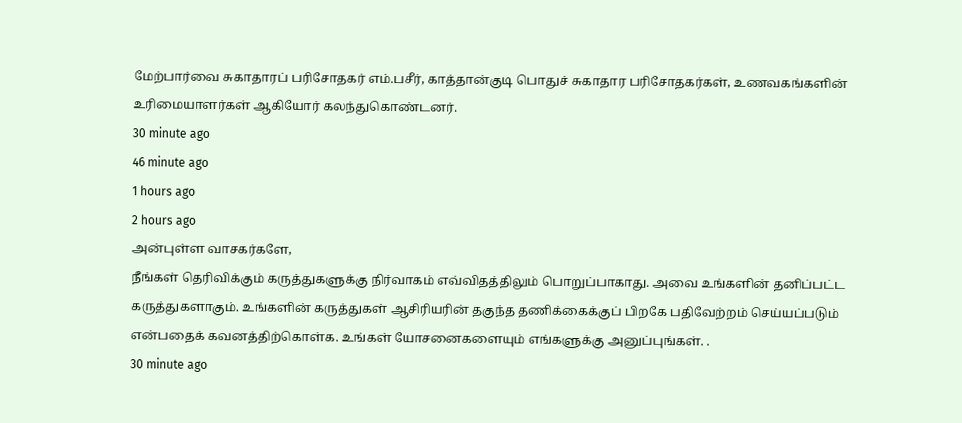மேற்பார்வை சுகாதாரப் பரிசோதகர் எம்.பசீர், காத்தான்குடி பொதுச் சுகாதார பரிசோதகர்கள், உணவகங்களின் உரிமையாளர்கள் ஆகியோர் கலந்துகொண்டனர்.
30 minute ago
46 minute ago
1 hours ago
2 hours ago
அன்புள்ள வாசகர்களே,
நீங்கள் தெரிவிக்கும் கருத்துகளுக்கு நிர்வாகம் எவ்விதத்திலும் பொறுப்பாகாது. அவை உங்களின் தனிப்பட்ட கருத்துகளாகும். உங்களின் கருத்துகள் ஆசிரியரின் தகுந்த தணிக்கைக்குப் பிறகே பதிவேற்றம் செய்யப்படும் என்பதைக் கவனத்திற்கொள்க. உங்கள் யோசனைகளையும் எங்களுக்கு அனுப்புங்கள். .
30 minute ago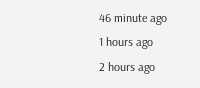46 minute ago
1 hours ago
2 hours ago